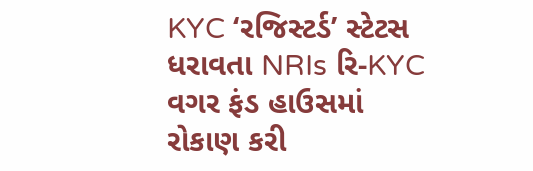KYC ‘રજિસ્ટર્ડ’ સ્ટેટસ ધરાવતા NRIs રિ-KYC વગર ફંડ હાઉસમાં રોકાણ કરી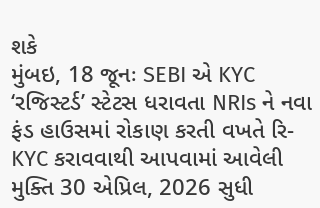શકે
મુંબઇ, 18 જૂનઃ SEBI એ KYC ‘રજિસ્ટર્ડ’ સ્ટેટસ ધરાવતા NRIs ને નવા ફંડ હાઉસમાં રોકાણ કરતી વખતે રિ-KYC કરાવવાથી આપવામાં આવેલી મુક્તિ 30 એપ્રિલ, 2026 સુધી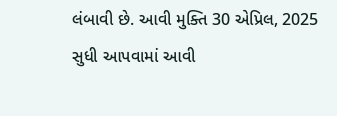લંબાવી છે. આવી મુક્તિ 30 એપ્રિલ, 2025 સુધી આપવામાં આવી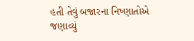હતી તેવું બજારના નિષ્ણાતોએ જણાવ્યું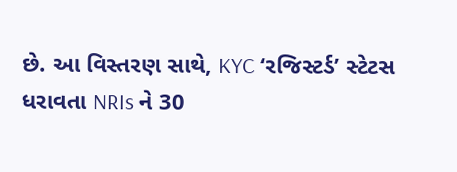છે. આ વિસ્તરણ સાથે, KYC ‘રજિસ્ટર્ડ’ સ્ટેટસ ધરાવતા NRIs ને 30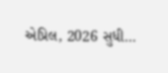એપ્રિલ, 2026 સુધી…